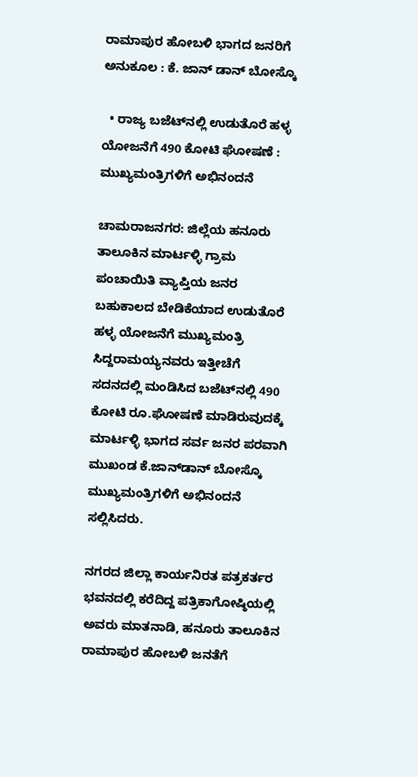ರಾಮಾಪುರ ಹೋಬಳಿ ಭಾಗದ ಜನರಿಗೆ ಅನುಕೂಲ : ಕೆ. ಜಾನ್‌ ಡಾನ್‌ ಬೋಸ್ಕೊ

  • ರಾಜ್ಯ ಬಜೆಟ್‌ನಲ್ಲಿ ಉಡುತೊರೆ ಹಳ್ಳ ಯೋಜನೆಗೆ 490 ಕೋಟಿ ಘೋಷಣೆ : ಮುಖ್ಯಮಂತ್ರಿಗಳಿಗೆ ಅಭಿನಂದನೆ

ಚಾಮರಾಜನಗರ: ಜಿಲ್ಲೆಯ ಹನೂರು ತಾಲೂಕಿನ ಮಾರ್ಟಳ್ಳಿ ಗ್ರಾಮ ಪಂಚಾಯಿತಿ ವ್ಯಾಪ್ತಿಯ ಜನರ ಬಹುಕಾಲದ ಬೇಡಿಕೆಯಾದ ಉಡುತೊರೆ ಹಳ್ಳ ಯೋಜನೆಗೆ ಮುಖ್ಯಮಂತ್ರಿ ಸಿದ್ದರಾಮಯ್ಯನವರು ಇತ್ತೀಚೆಗೆ ಸದನದಲ್ಲಿ ಮಂಡಿಸಿದ ಬಜೆಟ್‌ನಲ್ಲಿ 490 ಕೋಟಿ ರೂ.ಘೋಷಣೆ ಮಾಡಿರುವುದಕ್ಕೆ ಮಾರ್ಟಳ್ಳಿ ಭಾಗದ ಸರ್ವ ಜನರ ಪರವಾಗಿ ಮುಖಂಡ ಕೆ.ಜಾನ್‌ಡಾನ್ ಬೋಸ್ಕೊ ಮುಖ್ಯಮಂತ್ರಿಗಳಿಗೆ ಅಭಿನಂದನೆ ಸಲ್ಲಿಸಿದರು.

ನಗರದ ಜಿಲ್ಲಾ ಕಾರ್ಯನಿರತ ಪತ್ರಕರ್ತರ ಭವನದಲ್ಲಿ ಕರೆದಿದ್ದ ಪತ್ರಿಕಾಗೋಷ್ಠಿಯಲ್ಲಿ ಅವರು ಮಾತನಾಡಿ, ಹನೂರು ತಾಲೂಕಿನ ರಾಮಾಪುರ ಹೋಬಳಿ ಜನತೆಗೆ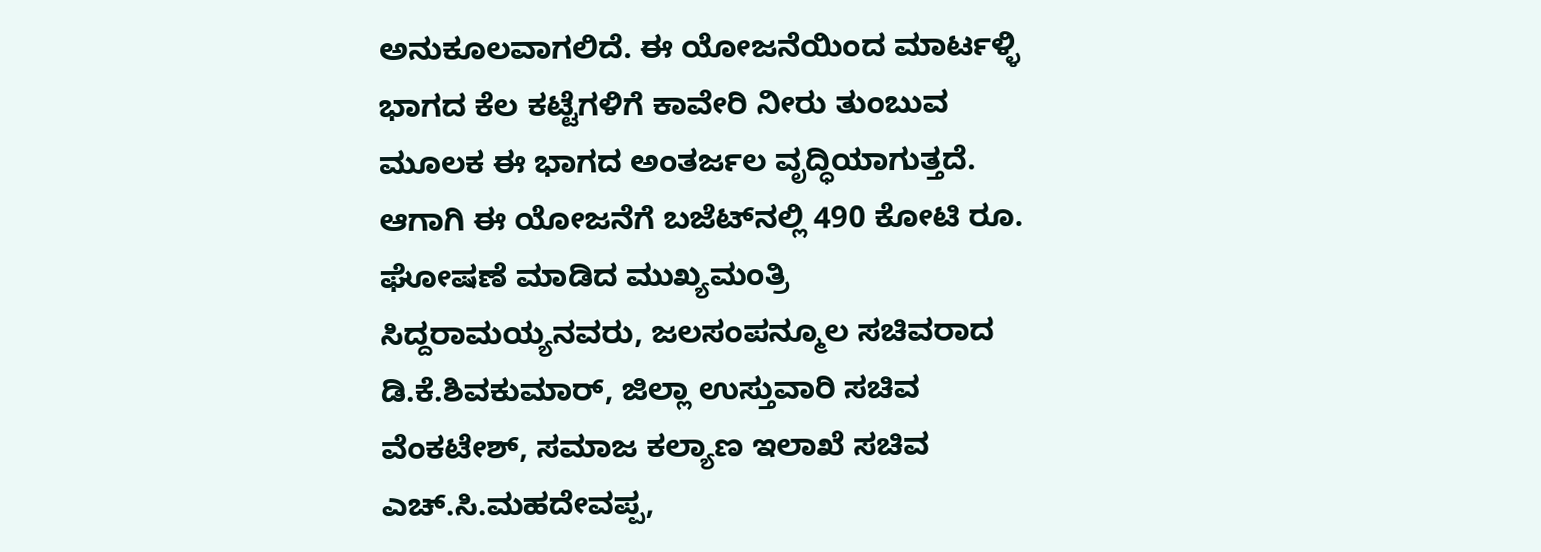ಅನುಕೂಲವಾಗಲಿದೆ. ಈ ಯೋಜನೆಯಿಂದ ಮಾರ್ಟಳ್ಳಿ ಭಾಗದ ಕೆಲ ಕಟ್ಟೆಗಳಿಗೆ ಕಾವೇರಿ ನೀರು ತುಂಬುವ ಮೂಲಕ ಈ ಭಾಗದ ಅಂತರ್ಜಲ ವೃದ್ಧಿಯಾಗುತ್ತದೆ. ಆಗಾಗಿ ಈ ಯೋಜನೆಗೆ ಬಜೆಟ್‌ನಲ್ಲಿ 490 ಕೋಟಿ ರೂ. ಘೋಷಣೆ ಮಾಡಿದ ಮುಖ್ಯಮಂತ್ರಿ ಸಿದ್ದರಾಮಯ್ಯನವರು, ಜಲಸಂಪನ್ಮೂಲ ಸಚಿವರಾದ ಡಿ.ಕೆ.ಶಿವಕುಮಾರ್, ಜಿಲ್ಲಾ ಉಸ್ತುವಾರಿ ಸಚಿವ ವೆಂಕಟೇಶ್, ಸಮಾಜ ಕಲ್ಯಾಣ ಇಲಾಖೆ ಸಚಿವ ಎಚ್.ಸಿ.ಮಹದೇವಪ್ಪ,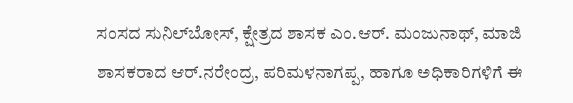ಸಂಸದ ಸುನಿಲ್‌ಬೋಸ್, ಕ್ಷೇತ್ರದ ಶಾಸಕ ಎಂ.ಆರ್. ಮಂಜುನಾಥ್, ಮಾಜಿ ಶಾಸಕರಾದ ಆರ್.ನರೇಂದ್ರ, ಪರಿಮಳನಾಗಪ್ಪ, ಹಾಗೂ ಅಧಿಕಾರಿಗಳಿಗೆ ಈ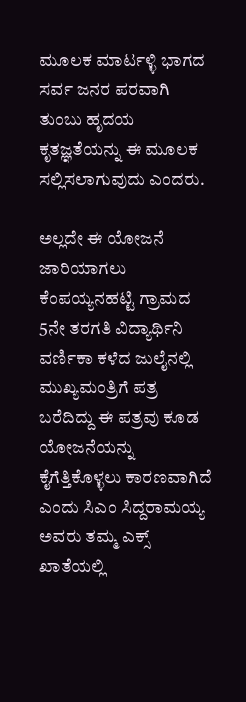ಮೂಲಕ ಮಾರ್ಟಳ್ಳಿ ಭಾಗದ ಸರ್ವ ಜನರ ಪರವಾಗಿ ತುಂಬು ಹೃದಯ ಕೃತಜ್ಞತೆಯನ್ನು ಈ ಮೂಲಕ ಸಲ್ಲಿಸಲಾಗುವುದು ಎಂದರು.

ಅಲ್ಲದೇ ಈ ಯೋಜನೆ ಜಾರಿಯಾಗಲು ಕೆಂಪಯ್ಯನಹಟ್ಟಿ ಗ್ರಾಮದ 5ನೇ ತರಗತಿ ವಿದ್ಯಾರ್ಥಿನಿ ವರ್ಣಿಕಾ ಕಳೆದ ಜುಲೈನಲ್ಲಿ ಮುಖ್ಯಮಂತ್ರಿಗೆ ಪತ್ರ ಬರೆದಿದ್ದು ಈ ಪತ್ರವು ಕೂಡ ಯೋಜನೆಯನ್ನು ಕೈಗೆತ್ತಿಕೊಳ್ಳಲು ಕಾರಣವಾಗಿದೆ ಎಂದು ಸಿಎಂ ಸಿದ್ದರಾಮಯ್ಯ ಅವರು ತಮ್ಮ ಎಕ್ಸ್ ಖಾತೆಯಲ್ಲಿ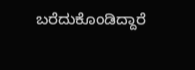ಬರೆದುಕೊಂಡಿದ್ದಾರೆ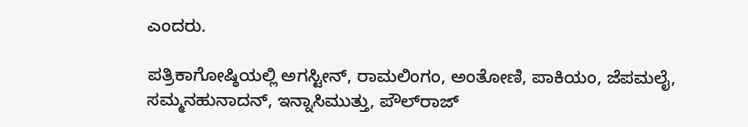ಎಂದರು.

ಪತ್ರಿಕಾಗೋಷ್ಠಿಯಲ್ಲಿ ಅಗಸ್ಟೀನ್‌, ರಾಮಲಿಂಗಂ, ಅಂತೋಣಿ, ಪಾಕಿಯಂ, ಜೆಪಮಲೈ, ಸಮ್ಮನಹುನಾದನ್, ಇನ್ನಾಸಿಮುತ್ತು, ಪೌಲ್‌ರಾಜ್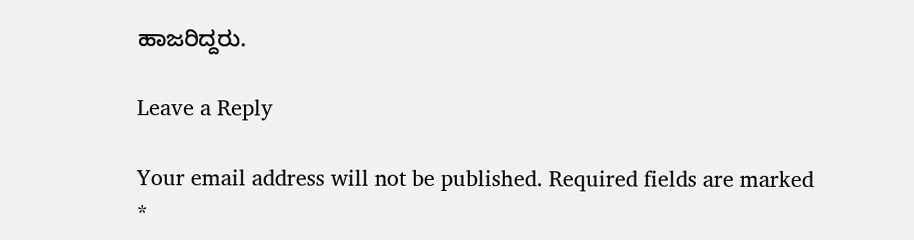ಹಾಜರಿದ್ದರು.

Leave a Reply

Your email address will not be published. Required fields are marked *